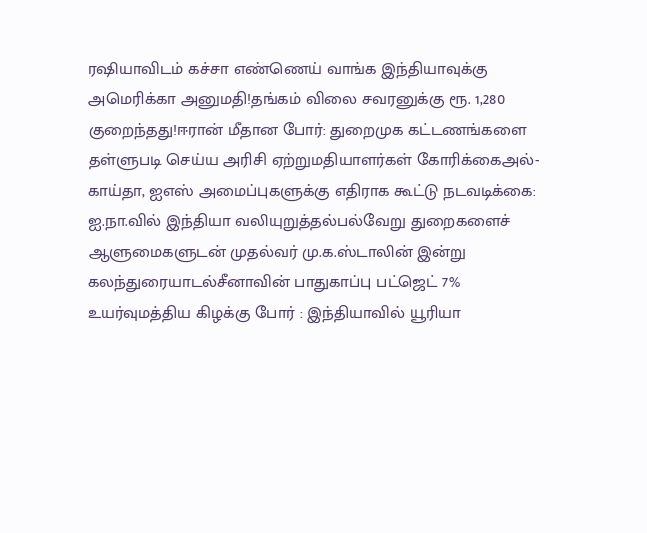ரஷியாவிடம் கச்சா எண்ணெய் வாங்க இந்தியாவுக்கு அமெரிக்கா அனுமதி!தங்கம் விலை சவரனுக்கு ரூ. 1,280 குறைந்தது!ஈரான் மீதான போர்: துறைமுக கட்டணங்களை தள்ளுபடி செய்ய அரிசி ஏற்றுமதியாளர்கள் கோரிக்கைஅல்-காய்தா, ஐஎஸ் அமைப்புகளுக்கு எதிராக கூட்டு நடவடிக்கை: ஐ.நா.வில் இந்தியா வலியுறுத்தல்பல்வேறு துறைகளைச் ஆளுமைகளுடன் முதல்வர் மு.க.ஸ்டாலின் இன்று கலந்துரையாடல்சீனாவின் பாதுகாப்பு பட்ஜெட் 7% உயர்வுமத்திய கிழக்கு போர் : இந்தியாவில் யூரியா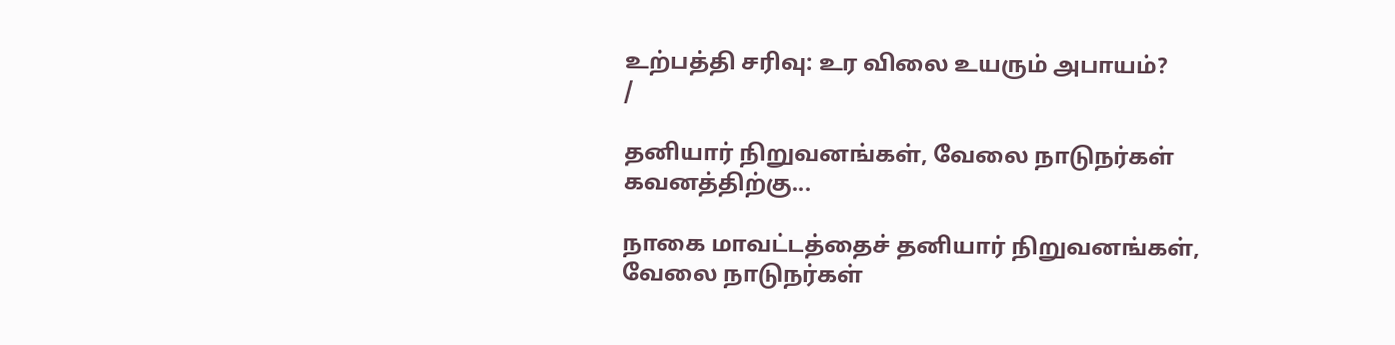உற்பத்தி சரிவு: உர விலை உயரும் அபாயம்?
/

தனியார் நிறுவனங்கள், வேலை நாடுநர்கள் கவனத்திற்கு...

நாகை மாவட்டத்தைச் தனியார் நிறுவனங்கள், வேலை நாடுநர்கள்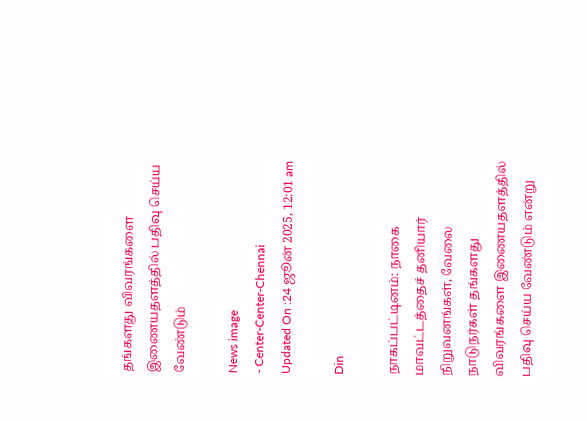தங்களது விவரங்களை இணையதளத்தில் பதிவு செய்ய வேண்டும்

News image
- Center-Center-Chennai
Updated On :24 ஜூன் 2025, 12:01 am

Din

நாகப்பட்டினம்: நாகை மாவட்டத்தைச் தனியார் நிறுவனங்கள், வேலை நாடுநர்கள் தங்களது விவரங்களை இணையதளத்தில் பதிவு செய்ய வேண்டும் என்று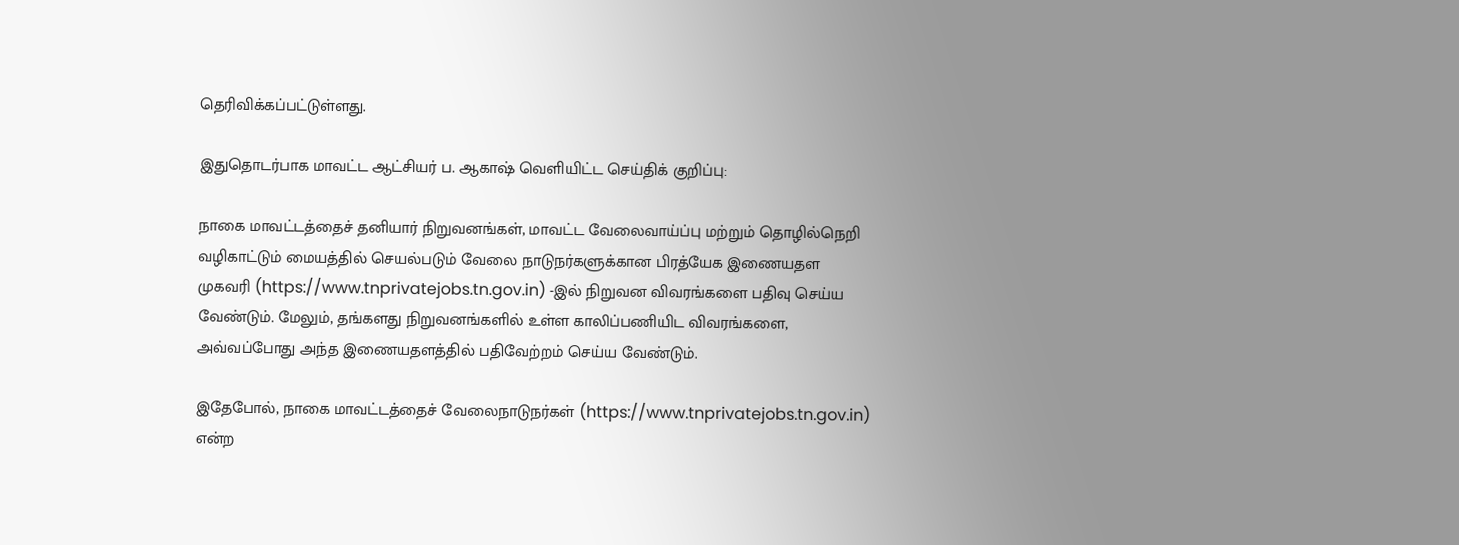தெரிவிக்கப்பட்டுள்ளது.

இதுதொடர்பாக மாவட்ட ஆட்சியர் ப. ஆகாஷ் வெளியிட்ட செய்திக் குறிப்பு:

நாகை மாவட்டத்தைச் தனியார் நிறுவனங்கள், மாவட்ட வேலைவாய்ப்பு மற்றும் தொழில்நெறி வழிகாட்டும் மையத்தில் செயல்படும் வேலை நாடுநர்களுக்கான பிரத்யேக இணையதள முகவரி (https://www.tnprivatejobs.tn.gov.in) -இல் நிறுவன விவரங்களை பதிவு செய்ய வேண்டும். மேலும், தங்களது நிறுவனங்களில் உள்ள காலிப்பணியிட விவரங்களை, அவ்வப்போது அந்த இணையதளத்தில் பதிவேற்றம் செய்ய வேண்டும்.

இதேபோல், நாகை மாவட்டத்தைச் வேலைநாடுநர்கள் (https://www.tnprivatejobs.tn.gov.in) என்ற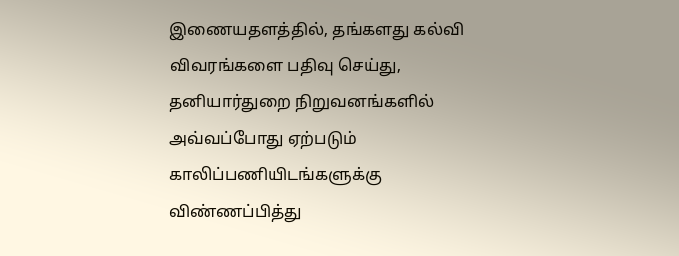இணையதளத்தில், தங்களது கல்வி விவரங்களை பதிவு செய்து, தனியார்துறை நிறுவனங்களில் அவ்வப்போது ஏற்படும் காலிப்பணியிடங்களுக்கு விண்ணப்பித்து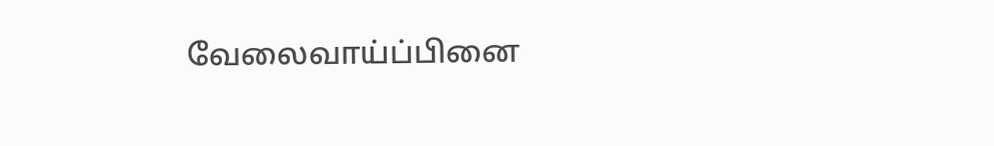வேலைவாய்ப்பினை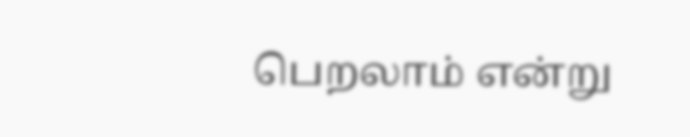பெறலாம் என்று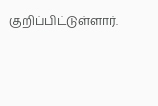குறிப்பிட்டுள்ளார்.